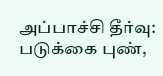அப்பாச்சி தீர்வு: படுக்கை புண்,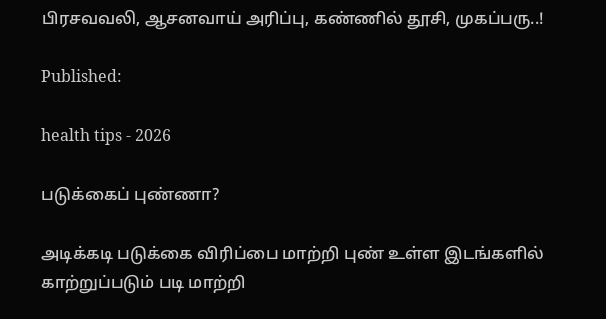பிரசவவலி, ஆசனவாய் அரிப்பு, கண்ணில் தூசி, முகப்பரு..!

Published:

health tips - 2026

படுக்கைப் புண்ணா?

அடிக்கடி படுக்கை விரிப்பை மாற்றி புண் உள்ள இடங்களில் காற்றுப்படும் படி மாற்றி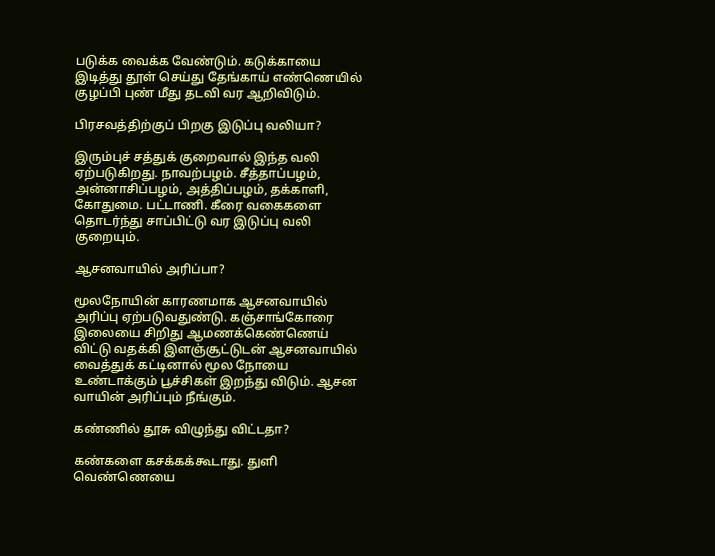படுக்க வைக்க வேண்டும். கடுக்காயை இடித்து தூள் செய்து தேங்காய் எண்ணெயில் குழப்பி புண் மீது தடவி வர ஆறிவிடும்.

பிரசவத்திற்குப் பிறகு இடுப்பு வலியா?

இரும்புச் சத்துக் குறைவால் இந்த வலி ஏற்படுகிறது. நாவற்பழம். சீத்தாப்பழம், அன்னாசிப்பழம், அத்திப்பழம், தக்காளி, கோதுமை. பட்டாணி. கீரை வகைகளை தொடர்ந்து சாப்பிட்டு வர இடுப்பு வலி குறையும்.

ஆசனவாயில் அரிப்பா?

மூலநோயின் காரணமாக ஆசனவாயில் அரிப்பு ஏற்படுவதுண்டு. கஞ்சாங்கோரை இலையை சிறிது ஆமணக்கெண்ணெய் விட்டு வதக்கி இளஞ்சூட்டுடன் ஆசனவாயில் வைத்துக் கட்டினால் மூல நோயை உண்டாக்கும் பூச்சிகள் இறந்து விடும். ஆசன வாயின் அரிப்பும் நீங்கும்.

கண்ணில் தூசு விழுந்து விட்டதா?

கண்களை கசக்கக்கூடாது. துளி வெண்ணெயை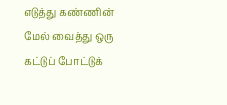எடுத்து கண்ணின் மேல் வைத்து ஒரு கட்டுப் போட்டுக்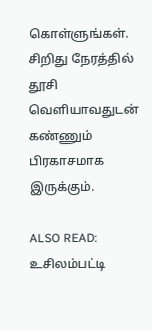கொள்ளுங்கள். சிறிது நேரத்தில் தூசி வெளியாவதுடன் கண்ணும் பிரகாசமாக இருக்கும்.

ALSO READ:  உசிலம்பட்டி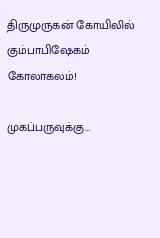திருமுருகன் கோயிலில் கும்பாபிஷேகம் கோலாகலம்!

முகப்பருவுக்கு…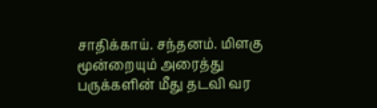சாதிக்காய். சந்தனம். மிளகு மூன்றையும் அரைத்து பருக்களின் மீது தடவி வர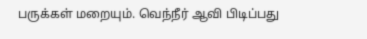பருக்கள் மறையும். வெந்நீர் ஆவி பிடிப்பது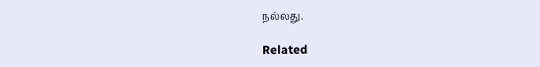நல்லது.

Related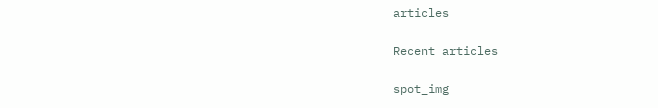articles

Recent articles

spot_img